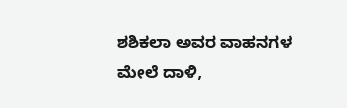ಶಶಿಕಲಾ ಅವರ ವಾಹನಗಳ ಮೇಲೆ ದಾಳಿ,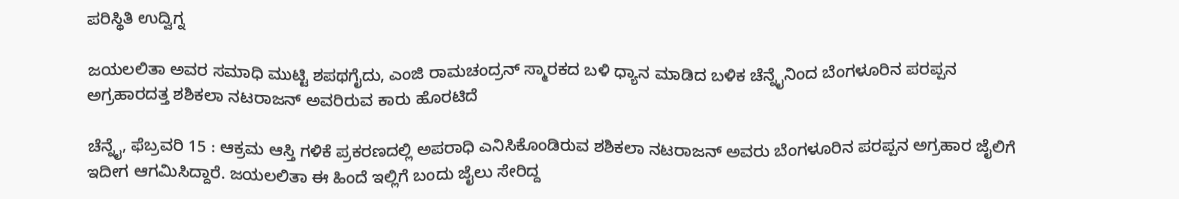ಪರಿಸ್ಥಿತಿ ಉದ್ವಿಗ್ನ

ಜಯಲಲಿತಾ ಅವರ ಸಮಾಧಿ ಮುಟ್ಟಿ ಶಪಥಗೈದು, ಎಂಜಿ ರಾಮಚಂದ್ರನ್ ಸ್ಮಾರಕದ ಬಳಿ ಧ್ಯಾನ ಮಾಡಿದ ಬಳಿಕ ಚೆನ್ನೈನಿಂದ ಬೆಂಗಳೂರಿನ ಪರಪ್ಪನ ಅಗ್ರಹಾರದತ್ತ ಶಶಿಕಲಾ ನಟರಾಜನ್ ಅವರಿರುವ ಕಾರು ಹೊರಟಿದೆ

ಚೆನ್ನೈ, ಫೆಬ್ರವರಿ 15 : ಆಕ್ರಮ ಆಸ್ತಿ ಗಳಿಕೆ ಪ್ರಕರಣದಲ್ಲಿ ಅಪರಾಧಿ ಎನಿಸಿಕೊಂಡಿರುವ ಶಶಿಕಲಾ ನಟರಾಜನ್ ಅವರು ಬೆಂಗಳೂರಿನ ಪರಪ್ಪನ ಅಗ್ರಹಾರ ಜೈಲಿಗೆ ಇದೀಗ ಆಗಮಿಸಿದ್ದಾರೆ. ಜಯಲಲಿತಾ ಈ ಹಿಂದೆ ಇಲ್ಲಿಗೆ ಬಂದು ಜೈಲು ಸೇರಿದ್ದ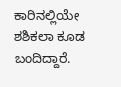ಕಾರಿನಲ್ಲಿಯೇ ಶಶಿಕಲಾ ಕೂಡ ಬಂದಿದ್ದಾರೆ.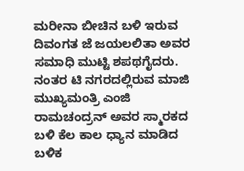ಮರೀನಾ ಬೀಚಿನ ಬಳಿ ಇರುವ ದಿವಂಗತ ಜೆ ಜಯಲಲಿತಾ ಅವರ ಸಮಾಧಿ ಮುಟ್ಟಿ ಶಪಥಗೈದರು. ನಂತರ ಟಿ ನಗರದಲ್ಲಿರುವ ಮಾಜಿ ಮುಖ್ಯಮಂತ್ರಿ ಎಂಜಿ ರಾಮಚಂದ್ರನ್ ಅವರ ಸ್ಮಾರಕದ ಬಳಿ ಕೆಲ ಕಾಲ ಧ್ಯಾನ ಮಾಡಿದ ಬಳಿಕ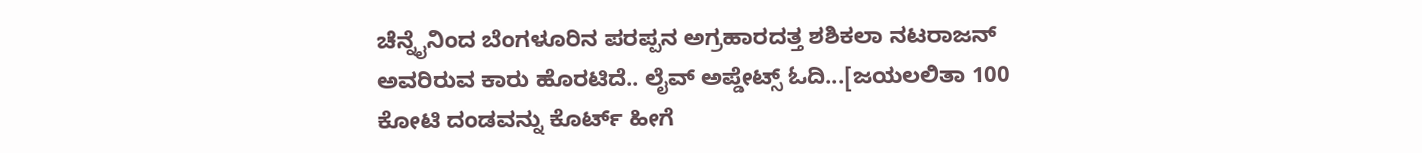ಚೆನ್ನೈನಿಂದ ಬೆಂಗಳೂರಿನ ಪರಪ್ಪನ ಅಗ್ರಹಾರದತ್ತ ಶಶಿಕಲಾ ನಟರಾಜನ್ ಅವರಿರುವ ಕಾರು ಹೊರಟಿದೆ.. ಲೈವ್ ಅಪ್ಡೇಟ್ಸ್ ಓದಿ...[ಜಯಲಲಿತಾ 100 ಕೋಟಿ ದಂಡವನ್ನು ಕೊರ್ಟ್ ಹೀಗೆ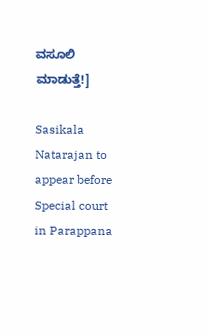ವಸೂಲಿ ಮಾಡುತ್ತೆ!]

Sasikala Natarajan to appear before Special court in Parappana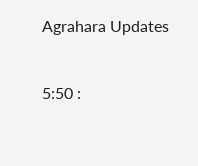Agrahara Updates


5:50 :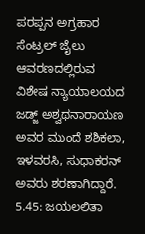ಪರಪ್ಪನ ಅಗ್ರಹಾರ ಸೆಂಟ್ರಲ್ ಜೈಲು ಆವರಣದಲ್ಲಿರುವ ವಿಶೇಷ ನ್ಯಾಯಾಲಯದ ಜಡ್ಜ್ ಅಶ್ವಥನಾರಾಯಣ ಅವರ ಮುಂದೆ ಶಶಿಕಲಾ, ಇಳವರಸಿ, ಸುಧಾಕರನ್ ಅವರು ಶರಣಾಗಿದ್ದಾರೆ.
5.45: ಜಯಲಲಿತಾ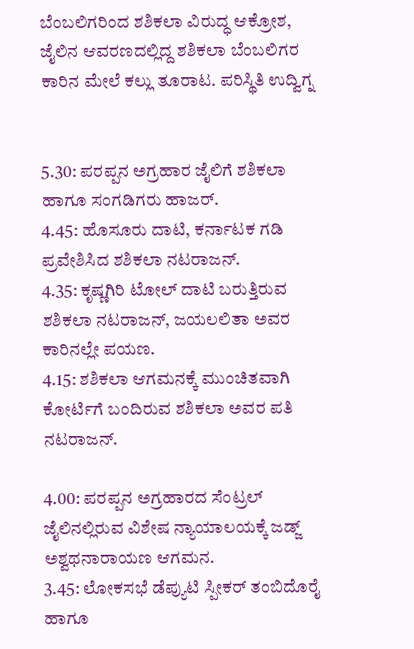ಬೆಂಬಲಿಗರಿಂದ ಶಶಿಕಲಾ ವಿರುದ್ಧ ಆಕ್ರೋಶ, ಜೈಲಿನ ಆವರಣದಲ್ಲಿದ್ದ ಶಶಿಕಲಾ ಬೆಂಬಲಿಗರ ಕಾರಿನ ಮೇಲೆ ಕಲ್ಲು ತೂರಾಟ. ಪರಿಸ್ಥಿತಿ ಉದ್ವಿಗ್ನ


5.30: ಪರಪ್ಪನ ಅಗ್ರಹಾರ ಜೈಲಿಗೆ ಶಶಿಕಲಾ ಹಾಗೂ ಸಂಗಡಿಗರು ಹಾಜರ್.
4.45: ಹೊಸೂರು ದಾಟಿ, ಕರ್ನಾಟಕ ಗಡಿ ಪ್ರವೇಶಿಸಿದ ಶಶಿಕಲಾ ನಟರಾಜನ್.
4.35: ಕೃಷ್ಣಗಿರಿ ಟೋಲ್ ದಾಟಿ ಬರುತ್ತಿರುವ ಶಶಿಕಲಾ ನಟರಾಜನ್, ಜಯಲಲಿತಾ ಅವರ ಕಾರಿನಲ್ಲೇ ಪಯಣ.
4.15: ಶಶಿಕಲಾ ಆಗಮನಕ್ಕೆ ಮುಂಚಿತವಾಗಿ ಕೋರ್ಟಿಗೆ ಬಂದಿರುವ ಶಶಿಕಲಾ ಅವರ ಪತಿ ನಟರಾಜನ್.

4.00: ಪರಪ್ಪನ ಅಗ್ರಹಾರದ ಸೆಂಟ್ರಲ್ ಜೈಲಿನಲ್ಲಿರುವ ವಿಶೇಷ ನ್ಯಾಯಾಲಯಕ್ಕೆ ಜಡ್ಜ್ ಅಶ್ವಥನಾರಾಯಣ ಆಗಮನ.
3.45: ಲೋಕಸಭೆ ಡೆಪ್ಯುಟಿ ಸ್ಪೀಕರ್ ತಂಬಿದೊರೈ ಹಾಗೂ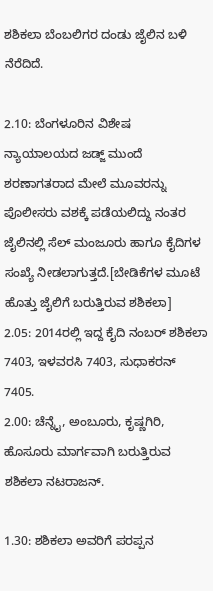ಶಶಿಕಲಾ ಬೆಂಬಲಿಗರ ದಂಡು ಜೈಲಿನ ಬಳಿ ನೆರೆದಿದೆ.

2.10: ಬೆಂಗಳೂರಿನ ವಿಶೇಷ ನ್ಯಾಯಾಲಯದ ಜಡ್ಜ್ ಮುಂದೆ ಶರಣಾಗತರಾದ ಮೇಲೆ ಮೂವರನ್ನು ಪೊಲೀಸರು ವಶಕ್ಕೆ ಪಡೆಯಲಿದ್ದು ನಂತರ ಜೈಲಿನಲ್ಲಿ ಸೆಲ್ ಮಂಜೂರು ಹಾಗೂ ಕೈದಿಗಳ ಸಂಖ್ಯೆ ನೀಡಲಾಗುತ್ತದೆ.[ಬೇಡಿಕೆಗಳ ಮೂಟೆ ಹೊತ್ತು ಜೈಲಿಗೆ ಬರುತ್ತಿರುವ ಶಶಿಕಲಾ]
2.05: 2014ರಲ್ಲಿ ಇದ್ದ ಕೈದಿ ನಂಬರ್ ಶಶಿಕಲಾ 7403, ಇಳವರಸಿ 7403, ಸುಧಾಕರನ್ 7405.
2.00: ಚೆನ್ನೈ, ಅಂಬೂರು, ಕೃಷ್ಣಗಿರಿ, ಹೊಸೂರು ಮಾರ್ಗವಾಗಿ ಬರುತ್ತಿರುವ ಶಶಿಕಲಾ ನಟರಾಜನ್.

1.30: ಶಶಿಕಲಾ ಅವರಿಗೆ ಪರಪ್ಪನ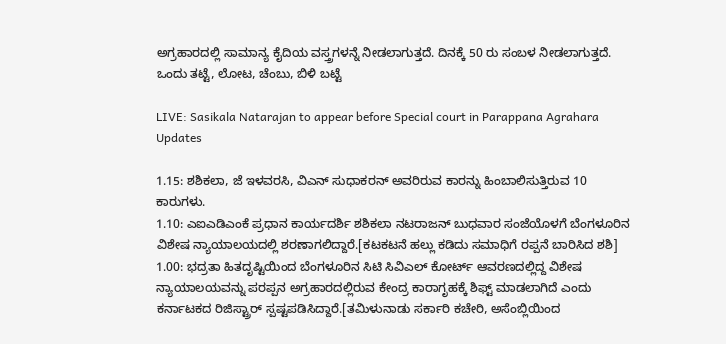ಅಗ್ರಹಾರದಲ್ಲಿ ಸಾಮಾನ್ಯ ಕೈದಿಯ ವಸ್ತ್ರಗಳನ್ನೆ ನೀಡಲಾಗುತ್ತದೆ. ದಿನಕ್ಕೆ 50 ರು ಸಂಬಳ ನೀಡಲಾಗುತ್ತದೆ. ಒಂದು ತಟ್ಟೆ, ಲೋಟ, ಚೆಂಬು, ಬಿಳಿ ಬಟ್ಟೆ

LIVE: Sasikala Natarajan to appear before Special court in Parappana Agrahara Updates

1.15: ಶಶಿಕಲಾ, ಜೆ ಇಳವರಸಿ, ವಿಎನ್ ಸುಧಾಕರನ್ ಅವರಿರುವ ಕಾರನ್ನು ಹಿಂಬಾಲಿಸುತ್ತಿರುವ 10 ಕಾರುಗಳು.
1.10: ಎಐಎಡಿಎಂಕೆ ಪ್ರಧಾನ ಕಾರ್ಯದರ್ಶಿ ಶಶಿಕಲಾ ನಟರಾಜನ್ ಬುಧವಾರ ಸಂಜೆಯೊಳಗೆ ಬೆಂಗಳೂರಿನ ವಿಶೇಷ ನ್ಯಾಯಾಲಯದಲ್ಲಿ ಶರಣಾಗಲಿದ್ದಾರೆ.[ಕಟಕಟನೆ ಹಲ್ಲು ಕಡಿದು ಸಮಾಧಿಗೆ ರಪ್ಪನೆ ಬಾರಿಸಿದ ಶಶಿ]
1.00: ಭದ್ರತಾ ಹಿತದೃಷ್ಟಿಯಿಂದ ಬೆಂಗಳೂರಿನ ಸಿಟಿ ಸಿವಿಎಲ್ ಕೋರ್ಟ್ ಆವರಣದಲ್ಲಿದ್ದ ವಿಶೇಷ ನ್ಯಾಯಾಲಯವನ್ನು ಪರಪ್ಪನ ಅಗ್ರಹಾರದಲ್ಲಿರುವ ಕೇಂದ್ರ ಕಾರಾಗೃಹಕ್ಕೆ ಶಿಫ್ಟ್ ಮಾಡಲಾಗಿದೆ ಎಂದು ಕರ್ನಾಟಕದ ರಿಜಿಸ್ಟ್ರಾರ್ ಸ್ಪಷ್ಟಪಡಿಸಿದ್ದಾರೆ.[ತಮಿಳುನಾಡು ಸರ್ಕಾರಿ ಕಚೇರಿ, ಅಸೆಂಬ್ಲಿಯಿಂದ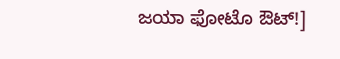ಜಯಾ ಫೋಟೊ ಔಟ್!]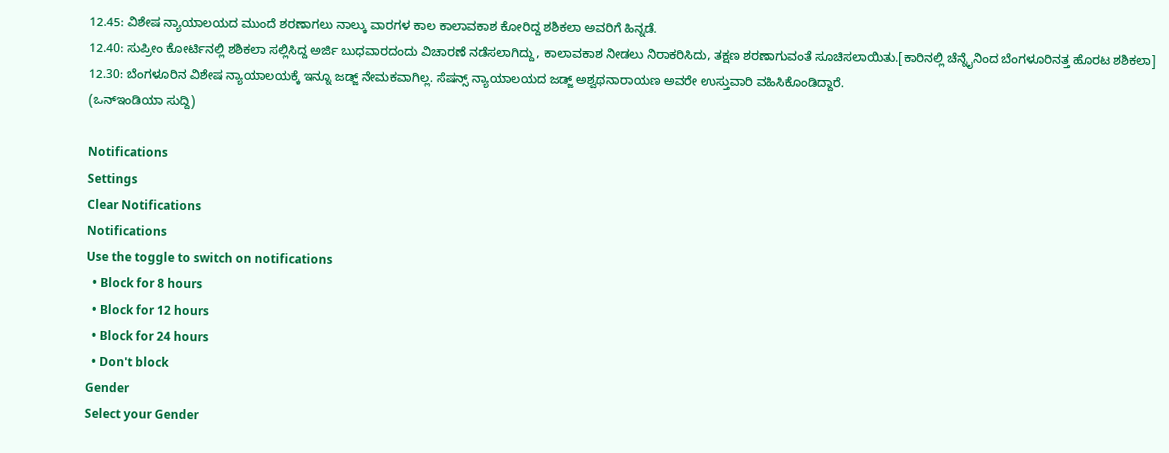12.45: ವಿಶೇಷ ನ್ಯಾಯಾಲಯದ ಮುಂದೆ ಶರಣಾಗಲು ನಾಲ್ಕು ವಾರಗಳ ಕಾಲ ಕಾಲಾವಕಾಶ ಕೋರಿದ್ದ ಶಶಿಕಲಾ ಅವರಿಗೆ ಹಿನ್ನಡೆ.
12.40: ಸುಪ್ರೀಂ ಕೋರ್ಟಿನಲ್ಲಿ ಶಶಿಕಲಾ ಸಲ್ಲಿಸಿದ್ದ ಅರ್ಜಿ ಬುಧವಾರದಂದು ವಿಚಾರಣೆ ನಡೆಸಲಾಗಿದ್ದು, ಕಾಲಾವಕಾಶ ನೀಡಲು ನಿರಾಕರಿಸಿದು, ತಕ್ಷಣ ಶರಣಾಗುವಂತೆ ಸೂಚಿಸಲಾಯಿತು.[ಕಾರಿನಲ್ಲಿ ಚೆನ್ನೈನಿಂದ ಬೆಂಗಳೂರಿನತ್ತ ಹೊರಟ ಶಶಿಕಲಾ]
12.30: ಬೆಂಗಳೂರಿನ ವಿಶೇಷ ನ್ಯಾಯಾಲಯಕ್ಕೆ ಇನ್ನೂ ಜಡ್ಜ್ ನೇಮಕವಾಗಿಲ್ಲ. ಸೆಷನ್ಸ್ ನ್ಯಾಯಾಲಯದ ಜಡ್ಜ್ ಅಶ್ವಥನಾರಾಯಣ ಅವರೇ ಉಸ್ತುವಾರಿ ವಹಿಸಿಕೊಂಡಿದ್ದಾರೆ.
(ಒನ್ಇಂಡಿಯಾ ಸುದ್ದಿ)

Notifications
Settings
Clear Notifications
Notifications
Use the toggle to switch on notifications
  • Block for 8 hours
  • Block for 12 hours
  • Block for 24 hours
  • Don't block
Gender
Select your Gender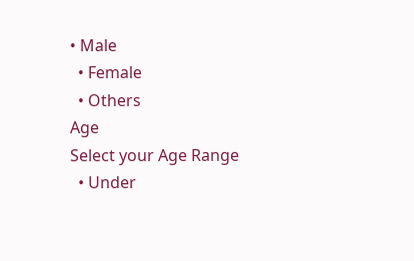• Male
  • Female
  • Others
Age
Select your Age Range
  • Under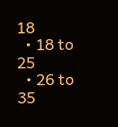18
  • 18 to 25
  • 26 to 35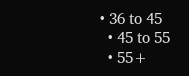• 36 to 45
  • 45 to 55
  • 55+